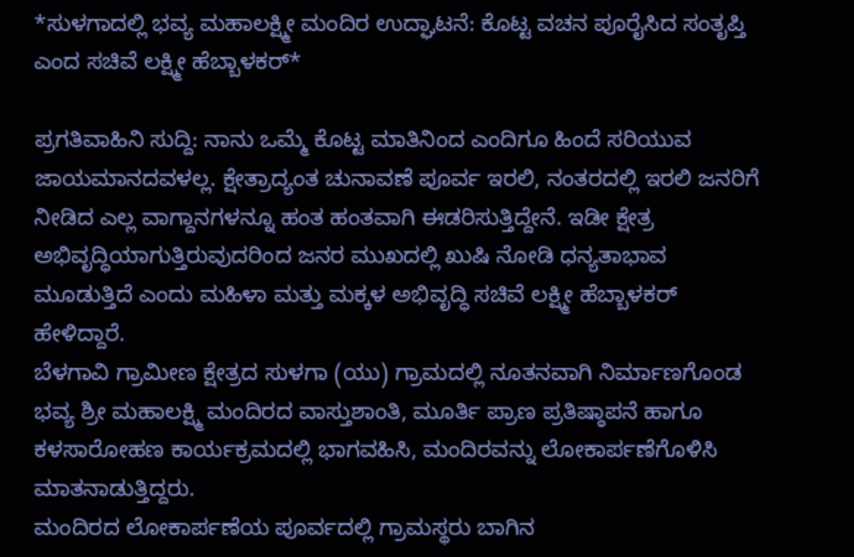*ಸುಳಗಾದಲ್ಲಿ ಭವ್ಯ ಮಹಾಲಕ್ಷ್ಮೀ ಮಂದಿರ ಉದ್ಘಾಟನೆ: ಕೊಟ್ಟ ವಚನ ಪೂರೈಸಿದ ಸಂತೃಪ್ತಿ ಎಂದ ಸಚಿವೆ ಲಕ್ಷ್ಮೀ ಹೆಬ್ಬಾಳಕರ್*

ಪ್ರಗತಿವಾಹಿನಿ ಸುದ್ದಿ: ನಾನು ಒಮ್ಮೆ ಕೊಟ್ಟ ಮಾತಿನಿಂದ ಎಂದಿಗೂ ಹಿಂದೆ ಸರಿಯುವ ಜಾಯಮಾನದವಳಲ್ಲ. ಕ್ಷೇತ್ರಾದ್ಯಂತ ಚುನಾವಣೆ ಪೂರ್ವ ಇರಲಿ, ನಂತರದಲ್ಲಿ ಇರಲಿ ಜನರಿಗೆ ನೀಡಿದ ಎಲ್ಲ ವಾಗ್ದಾನಗಳನ್ನೂ ಹಂತ ಹಂತವಾಗಿ ಈಡರಿಸುತ್ತಿದ್ದೇನೆ. ಇಡೀ ಕ್ಷೇತ್ರ ಅಭಿವೃದ್ಧಿಯಾಗುತ್ತಿರುವುದರಿಂದ ಜನರ ಮುಖದಲ್ಲಿ ಖುಷಿ ನೋಡಿ ಧನ್ಯತಾಭಾವ ಮೂಡುತ್ತಿದೆ ಎಂದು ಮಹಿಳಾ ಮತ್ತು ಮಕ್ಕಳ ಅಭಿವೃದ್ಧಿ ಸಚಿವೆ ಲಕ್ಷ್ಮೀ ಹೆಬ್ಬಾಳಕರ್ ಹೇಳಿದ್ದಾರೆ.
ಬೆಳಗಾವಿ ಗ್ರಾಮೀಣ ಕ್ಷೇತ್ರದ ಸುಳಗಾ (ಯು) ಗ್ರಾಮದಲ್ಲಿ ನೂತನವಾಗಿ ನಿರ್ಮಾಣಗೊಂಡ ಭವ್ಯ ಶ್ರೀ ಮಹಾಲಕ್ಷ್ಮಿ ಮಂದಿರದ ವಾಸ್ತುಶಾಂತಿ, ಮೂರ್ತಿ ಪ್ರಾಣ ಪ್ರತಿಷ್ಠಾಪನೆ ಹಾಗೂ ಕಳಸಾರೋಹಣ ಕಾರ್ಯಕ್ರಮದಲ್ಲಿ ಭಾಗವಹಿಸಿ, ಮಂದಿರವನ್ನು ಲೋಕಾರ್ಪಣೆಗೊಳಿಸಿ ಮಾತನಾಡುತ್ತಿದ್ದರು.
ಮಂದಿರದ ಲೋಕಾರ್ಪಣೆಯ ಪೂರ್ವದಲ್ಲಿ ಗ್ರಾಮಸ್ಥರು ಬಾಗಿನ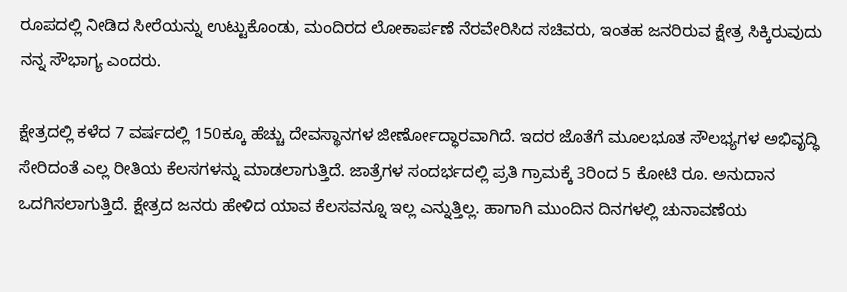ರೂಪದಲ್ಲಿ ನೀಡಿದ ಸೀರೆಯನ್ನು ಉಟ್ಟುಕೊಂಡು, ಮಂದಿರದ ಲೋಕಾರ್ಪಣೆ ನೆರವೇರಿಸಿದ ಸಚಿವರು, ಇಂತಹ ಜನರಿರುವ ಕ್ಷೇತ್ರ ಸಿಕ್ಕಿರುವುದು ನನ್ನ ಸೌಭಾಗ್ಯ ಎಂದರು.

ಕ್ಷೇತ್ರದಲ್ಲಿ ಕಳೆದ 7 ವರ್ಷದಲ್ಲಿ 150ಕ್ಕೂ ಹೆಚ್ಚು ದೇವಸ್ಥಾನಗಳ ಜೀರ್ಣೋದ್ಧಾರವಾಗಿದೆ. ಇದರ ಜೊತೆಗೆ ಮೂಲಭೂತ ಸೌಲಭ್ಯಗಳ ಅಭಿವೃದ್ಧಿ ಸೇರಿದಂತೆ ಎಲ್ಲ ರೀತಿಯ ಕೆಲಸಗಳನ್ನು ಮಾಡಲಾಗುತ್ತಿದೆ. ಜಾತ್ರೆಗಳ ಸಂದರ್ಭದಲ್ಲಿ ಪ್ರತಿ ಗ್ರಾಮಕ್ಕೆ 3ರಿಂದ 5 ಕೋಟಿ ರೂ. ಅನುದಾನ ಒದಗಿಸಲಾಗುತ್ತಿದೆ. ಕ್ಷೇತ್ರದ ಜನರು ಹೇಳಿದ ಯಾವ ಕೆಲಸವನ್ನೂ ಇಲ್ಲ ಎನ್ನುತ್ತಿಲ್ಲ. ಹಾಗಾಗಿ ಮುಂದಿನ ದಿನಗಳಲ್ಲಿ ಚುನಾವಣೆಯ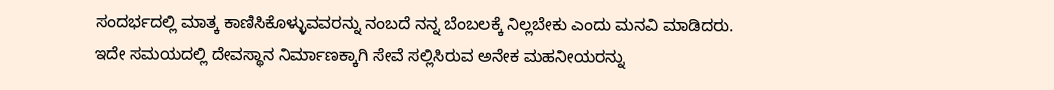ಸಂದರ್ಭದಲ್ಲಿ ಮಾತ್ಕ ಕಾಣಿಸಿಕೊಳ್ಳುವವರನ್ನು ನಂಬದೆ ನನ್ನ ಬೆಂಬಲಕ್ಕೆ ನಿಲ್ಲಬೇಕು ಎಂದು ಮನವಿ ಮಾಡಿದರು.
ಇದೇ ಸಮಯದಲ್ಲಿ ದೇವಸ್ಥಾನ ನಿರ್ಮಾಣಕ್ಕಾಗಿ ಸೇವೆ ಸಲ್ಲಿಸಿರುವ ಅನೇಕ ಮಹನೀಯರನ್ನು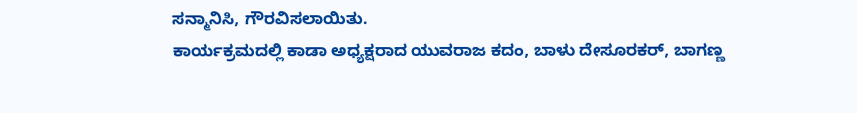ಸನ್ಮಾನಿಸಿ, ಗೌರವಿಸಲಾಯಿತು.
ಕಾರ್ಯಕ್ರಮದಲ್ಲಿ ಕಾಡಾ ಅಧ್ಯಕ್ಷರಾದ ಯುವರಾಜ ಕದಂ, ಬಾಳು ದೇಸೂರಕರ್, ಬಾಗಣ್ಣ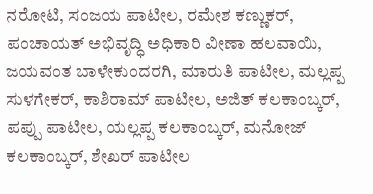ನರೋಟಿ, ಸಂಜಯ ಪಾಟೀಲ, ರಮೇಶ ಕಣ್ಣುಕರ್, ಪಂಚಾಯತ್ ಅಭಿವೃದ್ಧಿ ಅಧಿಕಾರಿ ವೀಣಾ ಹಲವಾಯಿ, ಜಯವಂತ ಬಾಳೇಕುಂದರಗಿ, ಮಾರುತಿ ಪಾಟೀಲ, ಮಲ್ಲಪ್ಪ ಸುಳಗೇಕರ್, ಕಾಶಿರಾಮ್ ಪಾಟೀಲ, ಅಜಿತ್ ಕಲಕಾಂಬ್ಕರ್, ಪಪ್ಪು ಪಾಟೀಲ, ಯಲ್ಲಪ್ಪ ಕಲಕಾಂಬ್ಕರ್, ಮನೋಜ್ ಕಲಕಾಂಬ್ಕರ್, ಶೇಖರ್ ಪಾಟೀಲ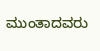ಮುಂತಾದವರು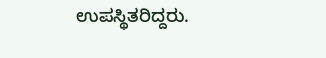ಉಪಸ್ಥಿತರಿದ್ದರು.